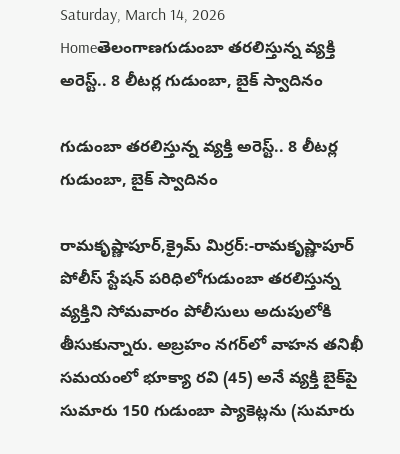Saturday, March 14, 2026
Homeతెలంగాణగుడుంబా తరలిస్తున్న వ్యక్తి అరెస్ట్.. 8 లీటర్ల గుడుంబా, బైక్ స్వాదినం

గుడుంబా తరలిస్తున్న వ్యక్తి అరెస్ట్.. 8 లీటర్ల గుడుంబా, బైక్ స్వాదినం

రామకృష్ణాపూర్,క్రైమ్ మిర్రర్:-రామకృష్ణాపూర్ పోలీస్ స్టేషన్ పరిధిలోగుడుంబా తరలిస్తున్న వ్యక్తిని సోమవారం పోలీసులు అదుపులోకి తీసుకున్నారు. అబ్రహం నగర్‌లో వాహన తనిఖీ సమయంలో భూక్యా రవి (45) అనే వ్యక్తి బైక్‌పై సుమారు 150 గుడుంబా ప్యాకెట్లను (సుమారు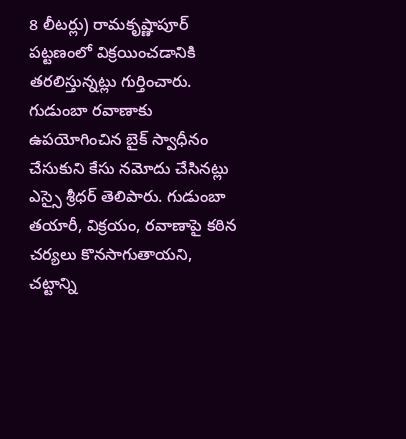8 లీటర్లు) రామకృష్ణాపూర్ పట్టణంలో విక్రయించడానికి తరలిస్తున్నట్లు గుర్తించారు. గుడుంబా రవాణాకు ఉపయోగించిన బైక్ స్వాధీనం చేసుకుని కేసు నమోదు చేసినట్లు ఎస్సై శ్రీధర్ తెలిపారు. గుడుంబా తయారీ, విక్రయం, రవాణాపై కఠిన చర్యలు కొనసాగుతాయని, చట్టాన్ని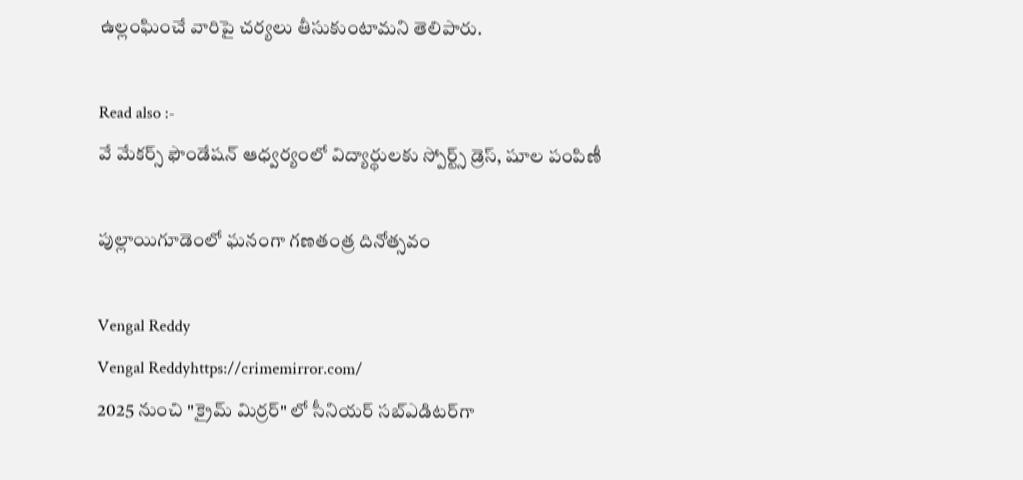ఉల్లంఘించే వారిపై చర్యలు తీసుకుంటామని తెలిపారు.

Read also :-
వే మేకర్స్ ఫౌండేషన్ ఆధ్వర్యంలో విద్యార్థులకు స్పోర్ట్స్ డ్రెస్, షూల పంపిణీ

పుల్లాయిగూడెంలో ఘనంగా గణతంత్ర దినోత్సవం

Vengal Reddy
Vengal Reddyhttps://crimemirror.com/
2025 నుంచి "క్రైమ్ మిర్రర్" లో సీనియర్ సబ్‌ఎడిటర్‌గా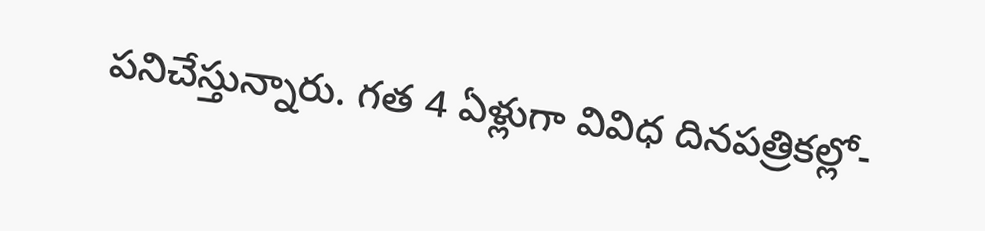పనిచేస్తున్నారు. గత 4 ఏళ్లుగా వివిధ దినపత్రికల్లో-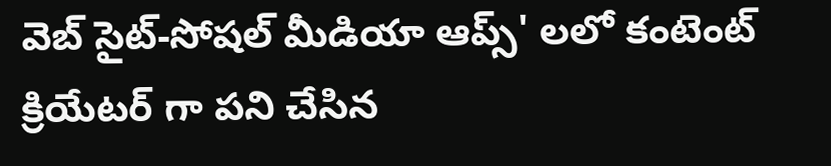వెబ్ సైట్-సోషల్ మీడియా ఆప్స్' లలో కంటెంట్ క్రియేటర్ గా పని చేసిన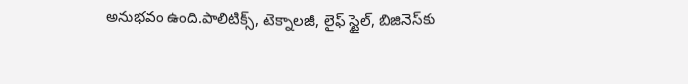అనుభవం ఉంది.పాలిటిక్స్‌, టెక్నాలజీ, లైఫ్‌ స్టైల్‌, బిజినెస్‌కు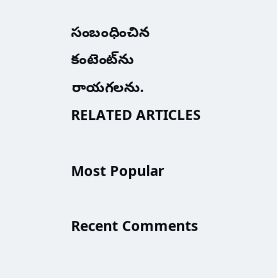సంబంధించిన కంటెంట్‌ను రాయగలను.
RELATED ARTICLES

Most Popular

Recent Comments